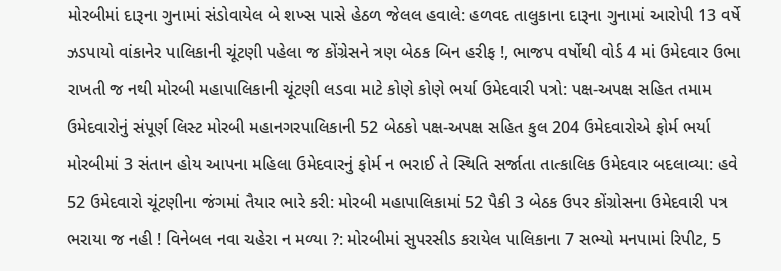મોરબીમાં દારૂના ગુનામાં સંડોવાયેલ બે શખ્સ પાસે હેઠળ જેલલ હવાલે: હળવદ તાલુકાના દારૂના ગુનામાં આરોપી 13 વર્ષે ઝડપાયો વાંકાનેર પાલિકાની ચૂંટણી પહેલા જ કોંગ્રેસને ત્રણ બેઠક બિન હરીફ !, ભાજપ વર્ષોથી વોર્ડ 4 માં ઉમેદવાર ઉભા રાખતી જ નથી મોરબી મહાપાલિકાની ચૂંટણી લડવા માટે કોણે કોણે ભર્યા ઉમેદવારી પત્રો: પક્ષ-અપક્ષ સહિત તમામ ઉમેદવારોનું સંપૂર્ણ લિસ્ટ મોરબી મહાનગરપાલિકાની 52 બેઠકો પક્ષ-અપક્ષ સહિત કુલ 204 ઉમેદવારોએ ફોર્મ ભર્યા મોરબીમાં 3 સંતાન હોય આપના મહિલા ઉમેદવારનું ફોર્મ ન ભરાઈ તે સ્થિતિ સર્જાતા તાત્કાલિક ઉમેદવાર બદલાવ્યા: હવે 52 ઉમેદવારો ચૂંટણીના જંગમાં તૈયાર ભારે કરી: મોરબી મહાપાલિકામાં 52 પૈકી 3 બેઠક ઉપર કોંગ્રોસના ઉમેદવારી પત્ર ભરાયા જ નહી ! વિનેબલ નવા ચહેરા ન મળ્યા ?: મોરબીમાં સુપરસીડ કરાયેલ પાલિકાના 7 સભ્યો મનપામાં રિપીટ, 5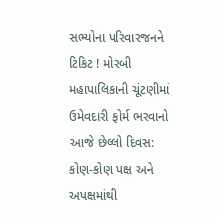સભ્યોના પરિવારજનને ટિકિટ ! મોરબી મહાપાલિકાની ચૂંટણીમાં ઉમેવદારી ફોર્મ ભરવાનો આજે છેલ્લો દિવસ: કોણ-કોણ પક્ષ અને અપક્ષમાંથી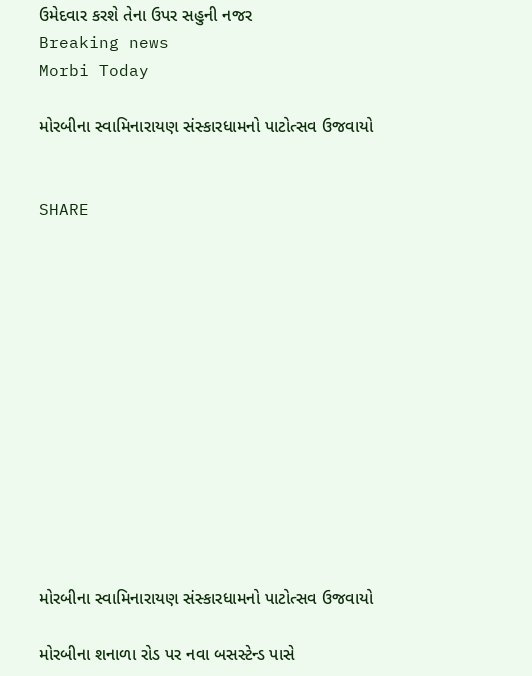ઉમેદવાર કરશે તેના ઉપર સહુની નજર
Breaking news
Morbi Today

મોરબીના સ્વામિનારાયણ સંસ્કારધામનો પાટોત્સવ ઉજવાયો


SHARE













મોરબીના સ્વામિનારાયણ સંસ્કારધામનો પાટોત્સવ ઉજવાયો

મોરબીના શનાળા રોડ પર નવા બસસ્ટેન્ડ પાસે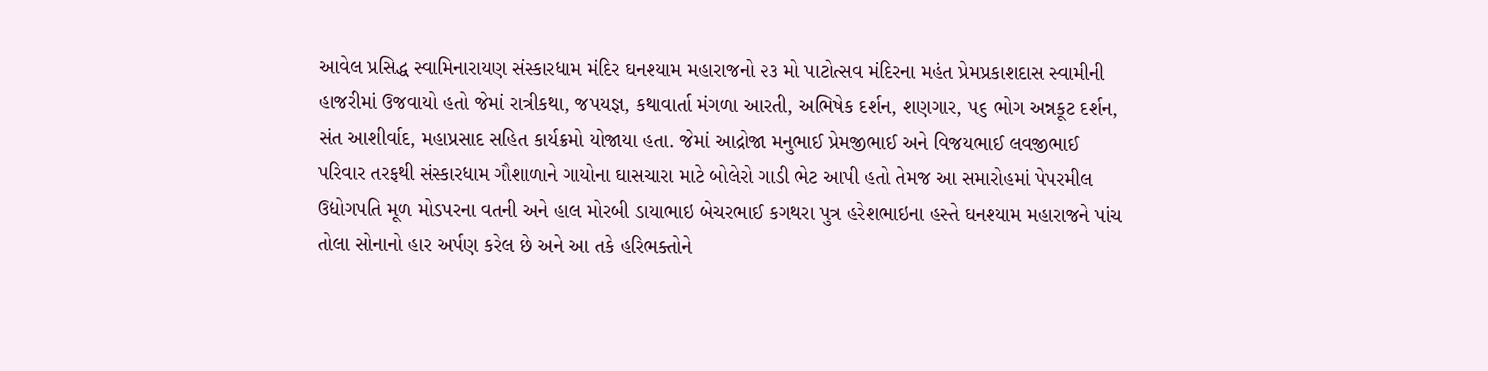આવેલ પ્રસિદ્ધ સ્વામિનારાયણ સંસ્કારધામ મંદિર ઘનશ્યામ મહારાજનો ૨૩ મો પાટોત્સવ મંદિરના મહંત પ્રેમપ્રકાશદાસ સ્વામીની હાજરીમાં ઉજવાયો હતો જેમાં રાત્રીકથા, જપયજ્ઞ, કથાવાર્તા મંગળા આરતી, અભિષેક દર્શન, શણગાર, ૫૬ ભોગ અન્નકૂટ દર્શન, સંત આશીર્વાદ, મહાપ્રસાદ સહિત કાર્યક્રમો યોજાયા હતા. જેમાં આદ્રોજા મનુભાઈ પ્રેમજીભાઈ અને વિજયભાઈ લવજીભાઈ પરિવાર તરફથી સંસ્કારધામ ગૌશાળાને ગાયોના ઘાસચારા માટે બોલેરો ગાડી ભેટ આપી હતો તેમજ આ સમારોહમાં પેપરમીલ ઉદ્યોગપતિ મૂળ મોડપરના વતની અને હાલ મોરબી ડાયાભાઇ બેચરભાઈ કગથરા પુત્ર હરેશભાઇના હસ્તે ઘનશ્યામ મહારાજને પાંચ તોલા સોનાનો હાર અર્પણ કરેલ છે અને આ તકે હરિભક્તોને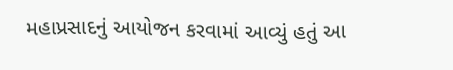મહાપ્રસાદનું આયોજન કરવામાં આવ્યું હતું આ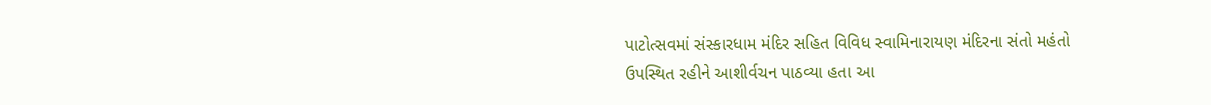પાટોત્સવમાં સંસ્કારધામ મંદિર સહિત વિવિધ સ્વામિનારાયણ મંદિરના સંતો મહંતો ઉપસ્થિત રહીને આશીર્વચન પાઠવ્યા હતા આ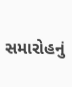સમારોહનું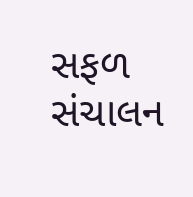સફળ સંચાલન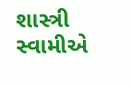શાસ્ત્રી સ્વામીએ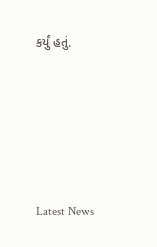કર્યું હતું.






Latest News